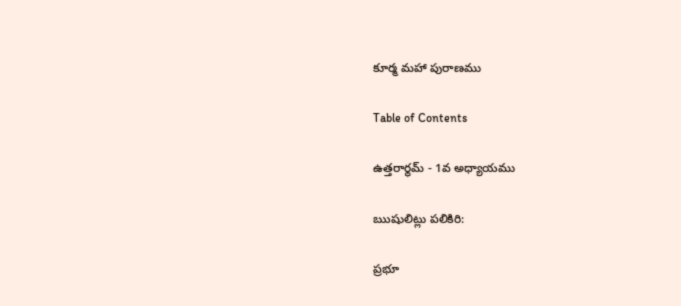కూర్మ మహా పురాణము

Table of Contents

ఉత్తరార్థమ్ - 1వ అధ్యాయము

ఋషులిట్లు పలికిరి:

ప్రభూ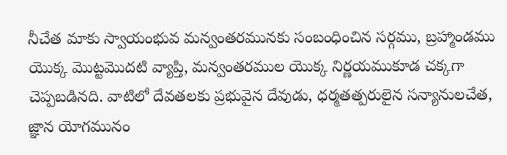నీచేత మాకు స్వాయంభువ మన్వంతరమునకు సంబంధించిన సర్గము, బ్రహ్మాండము యొక్క మొట్టమొదటి వ్యాప్తి, మన్వంతరముల యొక్క నిర్ణయముకూడ చక్కగా చెప్పబడినది. వాటిలో దేవతలకు ప్రభువైన దేవుడు, ధర్మతత్పరులైన సన్యానులచేత, జ్ఞాన యోగమునం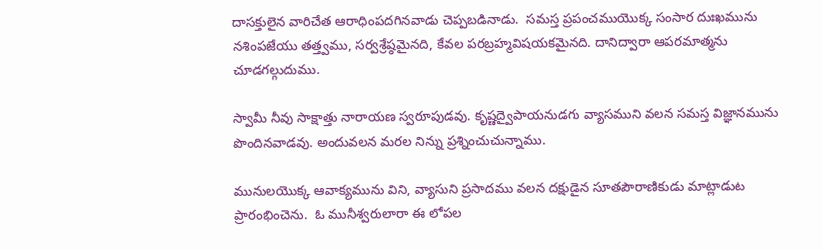దాసక్తులైన వారిచేత ఆరాధింపదగినవాడు చెప్పబడినాడు.  సమస్త ప్రపంచముయొక్క సంసార దుఃఖమును నశింపజేయు తత్త్వము, సర్వశ్రేష్ఠమైనది, కేవల పరబ్రహ్మవిషయకమైనది. దానిద్వారా ఆపరమాత్మను చూడగల్గుదుము.

స్వామీ నీవు సాక్షాత్తు నారాయణ స్వరూపుడవు. కృష్ణద్వైపాయనుడగు వ్యాసముని వలన సమస్త విజ్ఞానమును పొందినవాడవు. అందువలన మరల నిన్ను ప్రశ్నించుచున్నాము.

మునులయొక్క ఆవాక్యమును విని, వ్యాసుని ప్రసాదము వలన దక్షుడైన సూతపౌరాణికుడు మాట్లాడుట ప్రారంభించెను.  ఓ మునీశ్వరులారా ఈ లోపల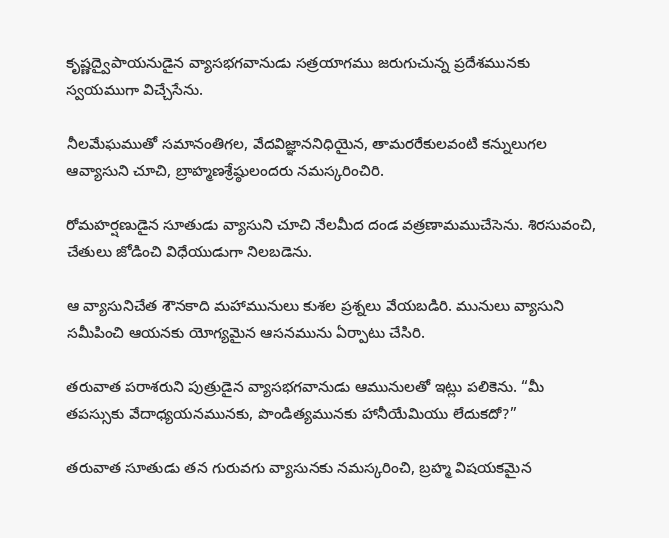కృష్ణద్వైపాయనుడైన వ్యాసభగవానుడు సత్రయాగము జరుగుచున్న ప్రదేశమునకు స్వయముగా విచ్చేసేను.

నీలమేఘముతో సమానంతిగల, వేదవిజ్ఞాననిధియైన, తామరరేకులవంటి కన్నులుగల ఆవ్యాసుని చూచి, బ్రాహ్మణశ్రేష్ఠులందరు నమస్కరించిరి.

రోమహర్షణుడైన సూతుడు వ్యాసుని చూచి నేలమీద దండ వత్రణామముచేసెను. శిరసువంచి, చేతులు జోడించి విధేయుడుగా నిలబడెను.

ఆ వ్యాసునిచేత శౌనకాది మహామునులు కుశల ప్రశ్నలు వేయబడిరి. మునులు వ్యాసుని సమీపించి ఆయనకు యోగ్యమైన ఆసనమును ఏర్పాటు చేసిరి.

తరువాత పరాశరుని పుత్రుడైన వ్యాసభగవానుడు ఆమునులతో ఇట్లు పలికెను. “మీ తపస్సుకు వేదాధ్యయనమునకు, పొండిత్యమునకు హానీయేమియు లేదుకదో?”

తరువాత సూతుడు తన గురువగు వ్యాసునకు నమస్కరించి, బ్రహ్మ విషయకమైన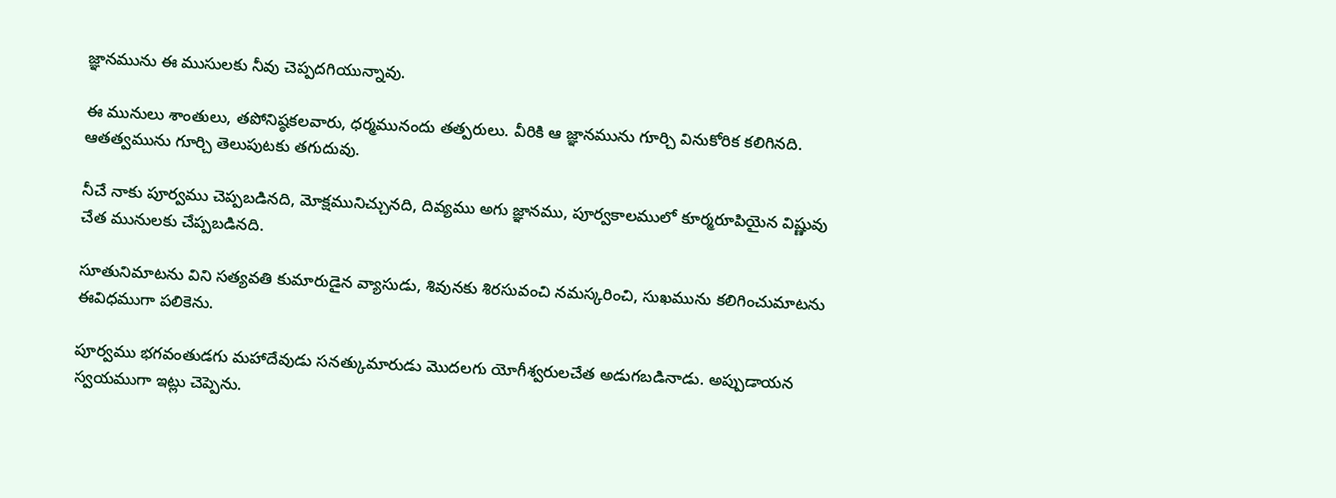జ్ఞానమును ఈ ముసులకు నీవు చెప్పదగియున్నావు.

ఈ మునులు శాంతులు, తపోనిష్ఠకలవారు, ధర్మమునందు తత్పరులు. వీరికి ఆ జ్ఞానమును గూర్చి వినుకోరిక కలిగినది. ఆతత్వమును గూర్చి తెలుపుటకు తగుదువు.

నీచే నాకు పూర్వము చెప్పబడినది, మోక్షమునిచ్చునది, దివ్యము అగు జ్ఞానము, పూర్వకాలములో కూర్మరూపియైన విష్ణువు చేత మునులకు చేప్పబడినది.

సూతునిమాటను విని సత్యవతి కుమారుడైన వ్యాసుడు, శివునకు శిరసువంచి నమస్కరించి, సుఖమును కలిగించుమాటను ఈవిధముగా పలికెను.

పూర్వము భగవంతుడగు మహాదేవుడు సనత్కుమారుడు మొదలగు యోగీశ్వరులచేత అడుగబడినాడు. అప్పుడాయన స్వయముగా ఇట్లు చెప్పెను.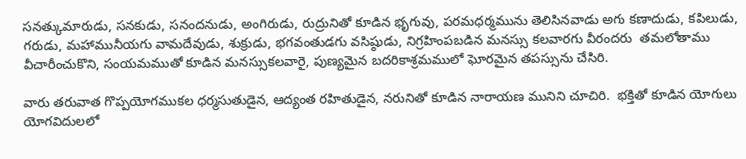సనత్కుమారుడు, సనకుడు, సనందనుడు, అంగిరుడు, రుద్రునితో కూడిన భృగువు, పరమధర్మమును తెలిసినవాడు అగు కణాదుడు, కపిలుడు, గరుడు, మహామునీయగు వామదేవుడు, శుక్రుడు, భగవంతుడగు వసిష్ఠుడు, నిగ్రహింపబడిన మనస్సు కలవారగు వీరందరు  తమలోతాము వీచారీంచుకొని, సంయమముతో కూడిన మనస్సుకలవారై, పుణ్యమైన బదరికాశ్రమములో ఘోరమైన తపస్సును చేసిరి.

వారు తరువాత గొప్పయోగముకల ధర్మసుతుడైన, ఆద్యంత రహితుడైన, నరునితో కూడిన నారాయణ మునిని చూచిరి.  భక్తితో కూడిన యోగులు యోగవిదులలో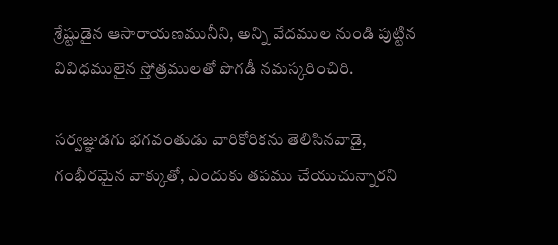శ్రేష్టుడైన ఆసారాయణమునీని, అన్ని వేదముల నుండి పుట్టిన వివిధములైన స్తోత్రములతో పొగడీ నమస్కరించిరి.

సర్వజ్ఞుడగు భగవంతుడు వారికోరికను తెలిసినవాడై, గంభీరమైన వాక్కుతో, ఎందుకు తపము చేయుచున్నారని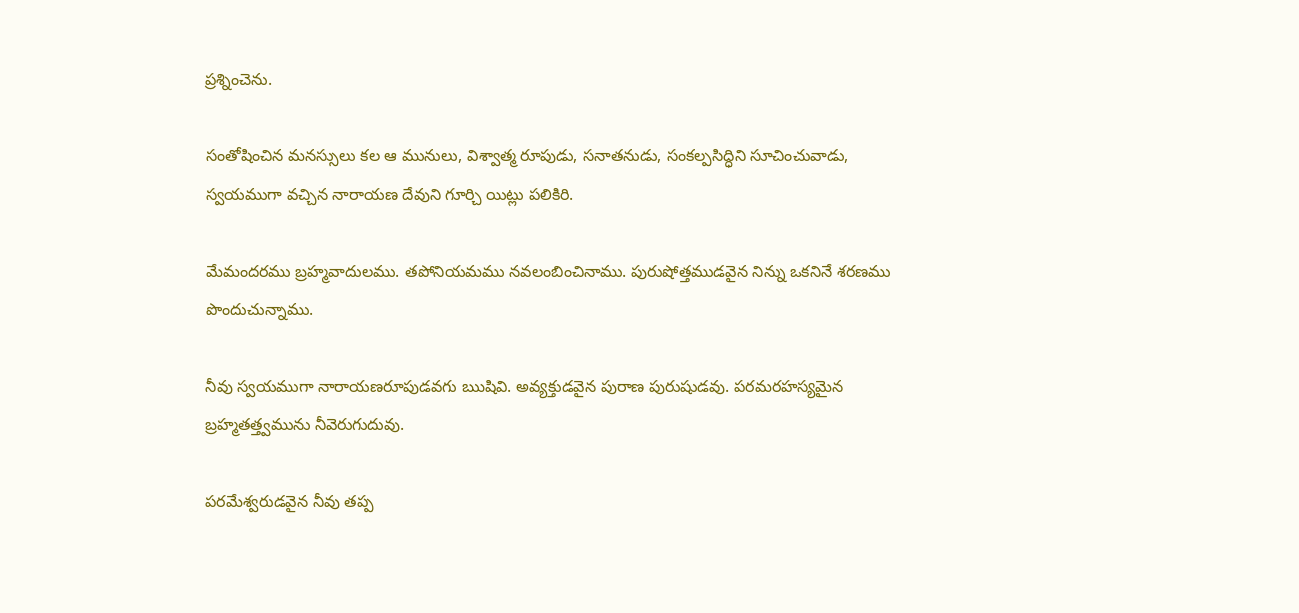ప్రశ్నించెను.

సంతోషించిన మనస్సులు కల ఆ మునులు, విశ్వాత్మ రూపుడు, సనాతనుడు, సంకల్పసిద్ధిని సూచించువాడు, స్వయముగా వచ్చిన నారాయణ దేవుని గూర్చి యిట్లు పలికిరి.

మేమందరము బ్రహ్మవాదులము. తపోనియమము నవలంబించినాము. పురుషోత్తముడవైన నిన్ను ఒకనినే శరణము పొందుచున్నాము.

నీవు స్వయముగా నారాయణరూపుడవగు ఋషివి. అవ్యక్తుడవైన పురాణ పురుషుడవు. పరమరహస్యమైన బ్రహ్మతత్త్వమును నీవెరుగుదువు.

పరమేశ్వరుడవైన నీవు తప్ప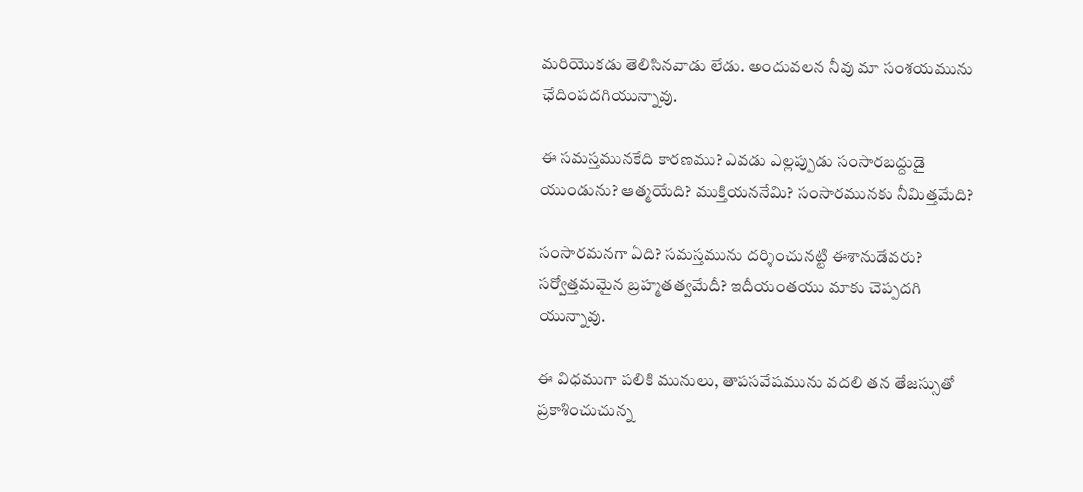మరియొకడు తెలిసినవాడు లేడు. అందువలన నీవు మా సంశయమును ఛేదింపదగియున్నావు.

ఈ సమస్తమునకేది కారణము? ఎవడు ఎల్లప్పుడు సంసారబద్దుడై యుండును? ఆత్మయేది? ముక్తియననేమి? సంసారమునకు నీమిత్తమేది?

సంసారమనగా ఏది? సమస్తమును దర్శించునట్టి ఈశానుడేవరు? సర్వోత్తమమైన బ్రహ్మతత్వమేదీ? ఇదీయంతయు మాకు చెప్పదగి యున్నావు.

ఈ విధముగా పలికి మునులు, తాపసవేషమును వదలి తన తేజస్సుతో ప్రకాశించుచున్న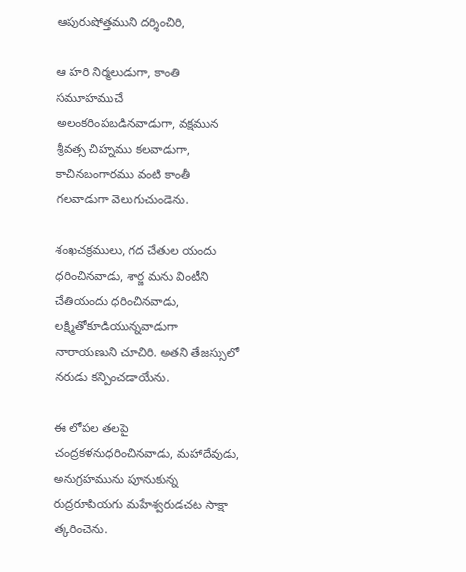ఆపురుషోత్తముని దర్శించిరి,

ఆ హరి నిర్మలుడుగా, కాంతి సమూహముచే అలంకరింపబడినవాడుగా, వక్షమున శ్రీవత్స చిహ్నము కలవాడుగా, కాచినబంగారము వంటి కాంతీ గలవాడుగా వెలుగుచుండెను.

శంఖచక్రములు, గద చేతుల యందు ధరించినవాడు, శార్జ మను వింటీని చేతియందు ధరించినవాడు, లక్ష్మితోకూడియున్నవాడుగా నారాయణుని చూచిరి. అతని తేజస్సులో నరుడు కన్పించడాయేను.

ఈ లోపల తలపై చంద్రకళనుధరించినవాడు, మహాదేవుడు, అనుగ్రహమును పూనుకున్న రుద్రరూపియగు మహేశ్వరుడచట సాక్షా త్కరించెను.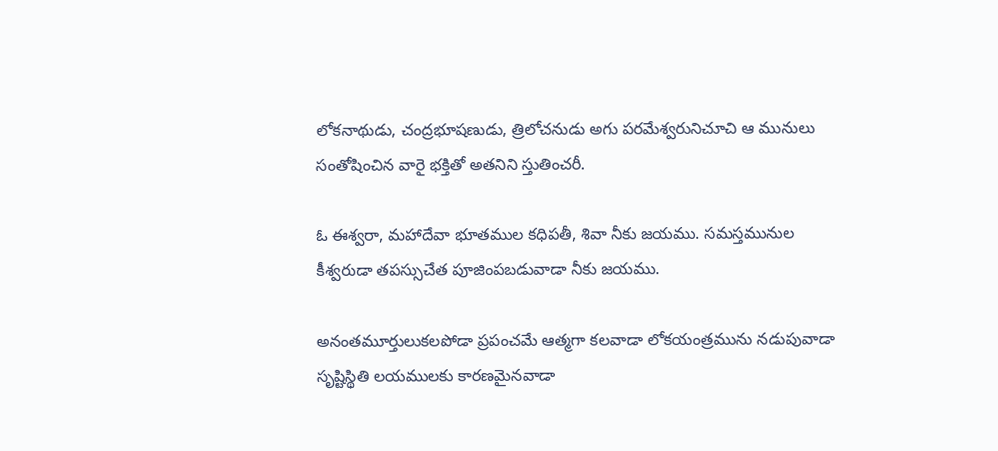లోకనాథుడు, చంద్రభూషణుడు, త్రిలోచనుడు అగు పరమేశ్వరునిచూచి ఆ మునులు సంతోషించిన వారై భక్తితో అతనిని స్తుతించరీ.

ఓ ఈశ్వరా, మహాదేవా భూతముల కధిపతీ, శివా నీకు జయము. సమస్తమునుల కీశ్వరుడా తపస్సుచేత పూజింపబడువాడా నీకు జయము.

అనంతమూర్తులుకలపోడా ప్రపంచమే ఆత్మగా కలవాడా లోకయంత్రమును నడుపువాడా సృష్టిస్థితి లయములకు కారణమైనవాడా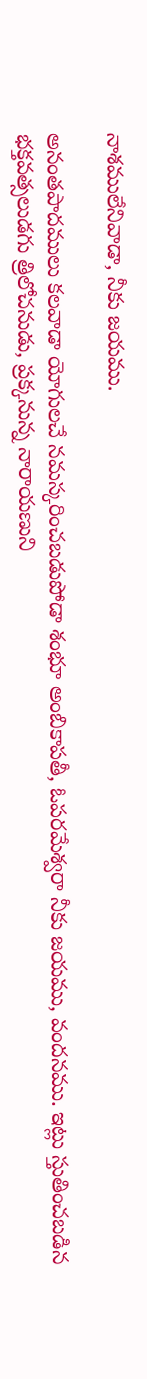నాశములేనివాడా, నీకు జయము.

అనంతపాదములు కలవాడా యోగులచే నమస్కరించబడుపోడా శంభూ అంబికాపతీ, ఓపరమేశ్వరా నీకు జయము, వందనము. ఇట్లు స్తుతించబడిన భక్తవత్సలుడగు త్రిలోచనుడు, ప్రక్కనున్న నారాయణుని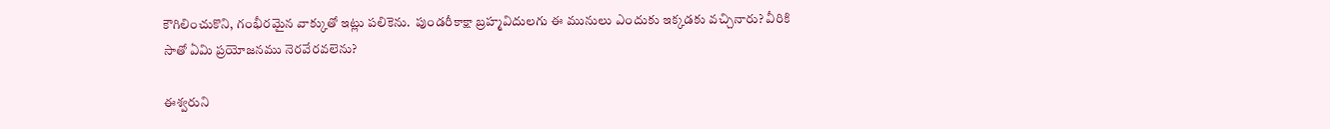కౌగిలించుకొని, గంభీరమైన వాక్కుతో ఇట్లు పలికెను.  పుండరీకాక్షా బ్రహ్మవిదులగు ఈ మునులు ఎందుకు ఇక్కడకు వచ్చినారు? వీరికి సాతో ఏమి ప్రయోజనము నెరవేరవలెను?

ఈశ్వరుని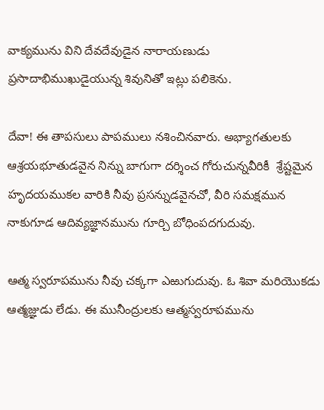వాక్యమును విని దేవదేవుడైన నారాయణుడు ప్రసాదాభిముఖుడైయున్న శివునితో ఇట్లు పలికెను.

దేవా! ఈ తాపసులు పాపములు నశించినవారు. అభ్యాగతులకు ఆశ్రయభూతుడవైన నిన్ను బాగుగా దర్శించ గోరుచున్నవీరికీ  శ్రేష్టమైన హృదయముకల వారికి నీవు ప్రసన్నుడవైనచో, వీరి సమక్షమున నాకుగూడ ఆదివ్యజ్ఞానమును గూర్చి బోధింపదగుదువు.

ఆత్మ స్వరూపమును నీవు చక్కగా ఎఱుగుదువు. ఓ శివా మరియొకడు ఆత్మజ్ఞుడు లేడు. ఈ మునీంద్రులకు ఆత్మస్వరూపమును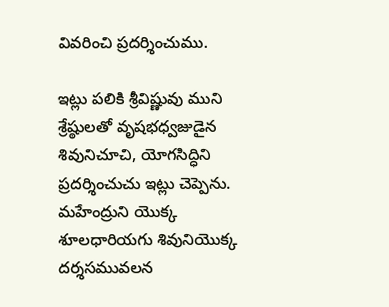వివరించి ప్రదర్శించుము.

ఇట్లు పలికి శ్రీవిష్ణువు ముని శ్రేష్ఠులతో వృషభధ్వజుడైన శివునిచూచి, యోగసిద్ధిని ప్రదర్శించుచు ఇట్లు చెప్పెను.  మహేంద్రుని యొక్క శూలధారియగు శివునియొక్క దర్శసమువలన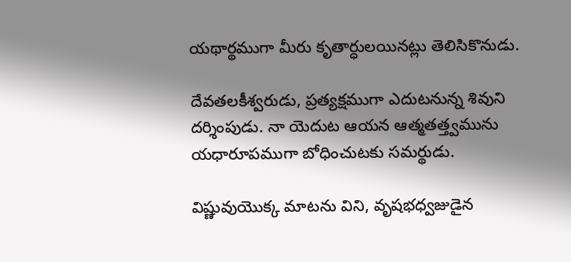యథార్థముగా మీరు కృతార్ధులయినట్లు తెలిసికొనుడు.

దేవతలకీశ్వరుడు, ప్రత్యక్షముగా ఎదుటనున్న శివుని దర్శింపుడు. నా యెదుట ఆయన ఆత్మతత్త్వమును యధారూపముగా బోధించుటకు సమర్థుడు.

విష్ణువుయొక్క మాటను విని, వృషభధ్వజుడైన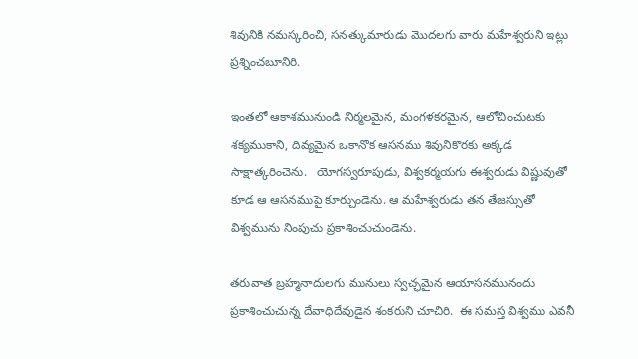శివునికి నమస్కరించి, సనత్కుమారుడు మొదలగు వారు మహేశ్వరుని ఇట్లు ప్రశ్నించబూనిరి.

ఇంతలో ఆకాశమునుండి నిర్మలమైన, మంగళకరమైన, ఆలోచించుటకు శక్యముకాని, దివ్యమైన ఒకానొక ఆసనము శివునికొరకు అక్కడ సాక్షాత్కరించెను.   యోగస్వరూపుడు, విశ్వకర్మయగు ఈశ్వరుడు విష్ణువుతో కూడ ఆ ఆసనముపై కూర్చుండెను. ఆ మహేశ్వరుడు తన తేజస్సుతో విశ్వమును నింపుచు ప్రకాశించుచుండెను.

తరువాత బ్రహ్మనాదులగు మునులు స్వచ్ఛమైన ఆయాసనమునందు ప్రకాశించుచున్న దేవాధిదేవుడైన శంకరుని చూచిరి.  ఈ సమస్త విశ్వము ఎవనీ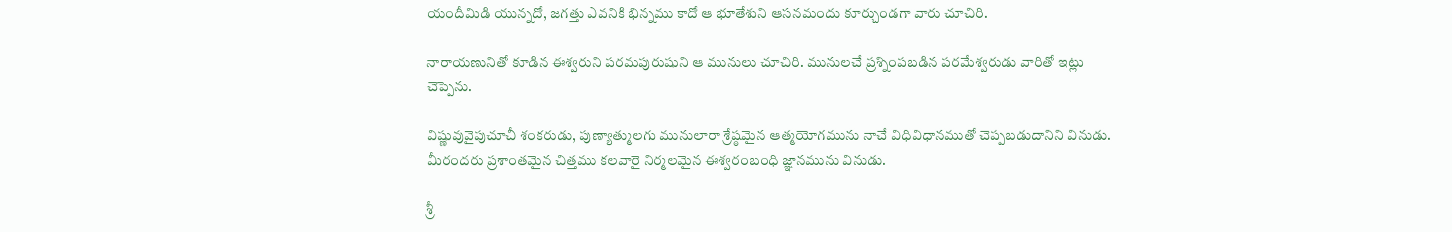యందీమిడి యున్నదో, జగత్తు ఎవనికి భిన్నము కాదో ఆ భూతేశుని ఆసనమందు కూర్చుండగా వారు చూచిరి.

నారాయణునితో కూడిన ఈశ్వరుని పరమపురుషుని ఆ మునులు చూచిరి. మునులచే ప్రశ్నింపబడిన పరమేశ్వరుడు వారితో ఇట్లు చెప్పెను.

విష్ణువువైపుచూచీ శంకరుడు, పుణ్యాత్ములగు మునులారా శ్రేష్ఠమైన ఆత్మయోగమును నాచే విధివిధానముతో చెప్పబడుదానిని వినుడు. మీరందరు ప్రశాంతమైన చిత్తము కలవారై నిర్మలమైన ఈశ్వరంబంధి జ్ఞానమును వినుడు.

శ్రీ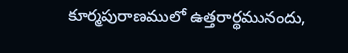కూర్మపురాణములో ఉత్తరార్థమునందు,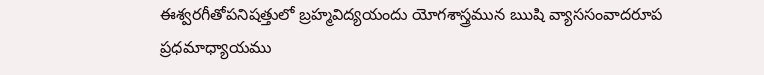ఈశ్వరగీతోపనిషత్తులో బ్రహ్మవిద్యయందు యోగశాస్త్రమున ఋషి వ్యాససంవాదరూప ప్రధమాధ్యాయము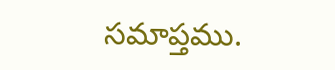సమాప్తము.